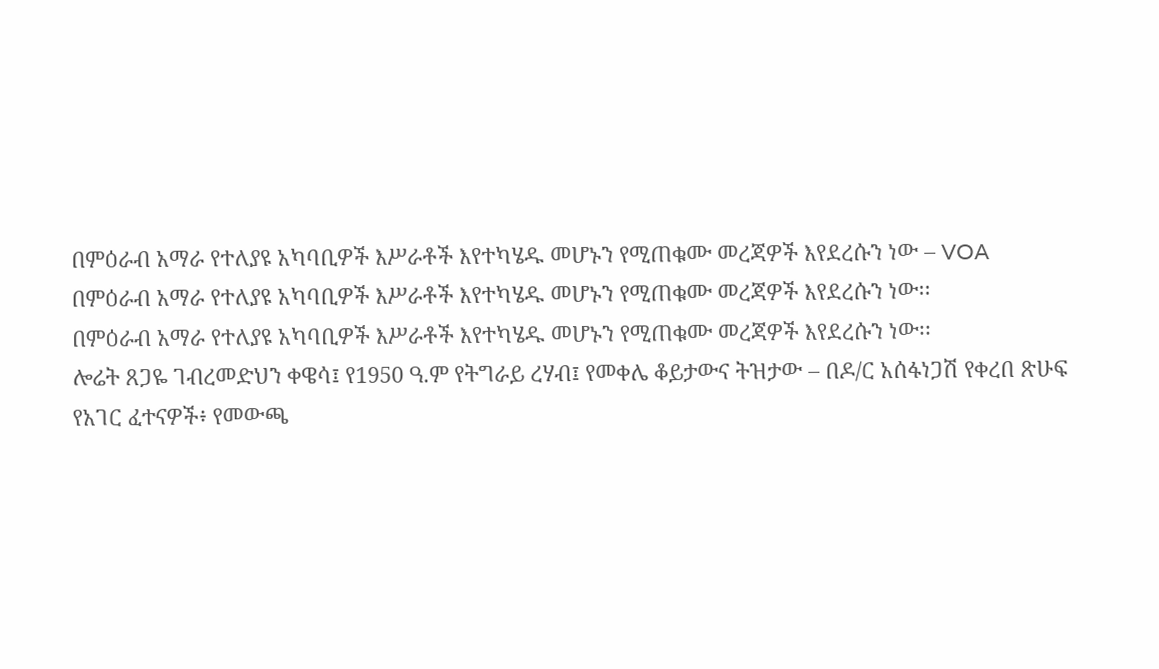በምዕራብ አማራ የተለያዩ አካባቢዎች እሥራቶች እየተካሄዱ መሆኑን የሚጠቁሙ መረጃዎች እየደረሱን ነው – VOA
በምዕራብ አማራ የተለያዩ አካባቢዎች እሥራቶች እየተካሄዱ መሆኑን የሚጠቁሙ መረጃዎች እየደረሱን ነው፡፡
በምዕራብ አማራ የተለያዩ አካባቢዎች እሥራቶች እየተካሄዱ መሆኑን የሚጠቁሙ መረጃዎች እየደረሱን ነው፡፡
ሎሬት ጸጋዬ ገብረመድህን ቀዌሳ፤ የ1950 ዓ.ም የትግራይ ረሃብ፤ የመቀሌ ቆይታውና ትዝታው – በዶ/ር አሰፋነጋሽ የቀረበ ጽሁፍ
የአገር ፈተናዎች፥ የመውጫ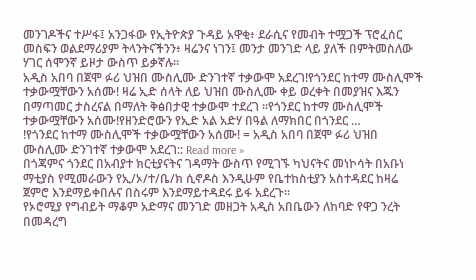መንገዶችና ተሥፋ፤ አንጋፋው የኢትዮጵያ ጉዳይ አዋቂ፥ ደራሲና የመብት ተሟጋች ፕሮፈሰር መስፍን ወልደማሪያም ትላንትናችንን፥ ዛሬንና ነገን፤ መንታ መንገድ ላይ ያለች በምትመስለው ሃገር ሰሞንኛ ይዞታ ውስጥ ይቃኛሉ።
አዲስ አበባ በጀሞ ፉሪ ህዝበ ሙስሊሙ ድንገተኛ ተቃውሞ አደረገ!የጎንደር ከተማ ሙስሊሞች ተቃውሟቸውን አሰሙ! ዛሬ ኢድ ሰላት ለይ ህዝበ ሙስሊሙ ቀይ ወረቀት በመያዝና እጁን በማጣመር ታስረናል በማለት ቅፅበታዊ ተቃውሞ ተደረገ ።የጎንደር ከተማ ሙስሊሞች ተቃውሟቸውን አሰሙ!የዘንድሮውን የኢድ አል አድሃ በዓል ለማክበር በጎንደር …
!የጎንደር ከተማ ሙስሊሞች ተቃውሟቸውን አሰሙ! = አዲስ አበባ በጀሞ ፉሪ ህዝበ ሙስሊሙ ድንገተኛ ተቃውሞ አደረገ:: Read more »
በጎጃምና ጎንደር በአብያተ ክርቲያናትና ገዳማት ውስጥ የሚገኙ ካህናትና መነኮሳት በአቡነ ማቲያስ የሚመራውን የኢ/ኦ/ተ/ቤ/ክ ሲኖዶስ እንዲሁም የቤተከስቲያን አስተዳደር ከዛሬ ጀምሮ እንደማይቀበሉና በስሩም እንደማይተዳደሩ ይፋ አደረጉ።
የኦሮሚያ የግብይት ማቆም አድማና መንገድ መዘጋት አዲስ አበቤውን ለከባድ የዋጋ ንረት በመዳረግ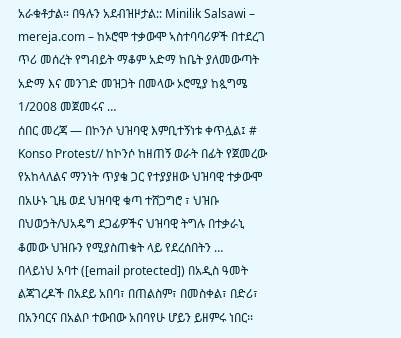አራቁቶታል። በዓሉን አደብዝዞታል:: Minilik Salsawi – mereja.com – ከኦሮሞ ተቃውሞ ኣስተባባሪዎች በተደረገ ጥሪ መሰረት የግብይት ማቆም አድማ ከቤት ያለመውጣት አድማ እና መንገድ መዝጋት በመላው ኦሮሚያ ከጷግሜ 1/2008 መጀመሩና …
ሰበር መረጃ — በኮንሶ ህዝባዊ እምቢተኝነቱ ቀጥሏል፤ # Konso Protest// ከኮንሶ ከዘጠኝ ወራት በፊት የጀመረው የአከላለልና ማንነት ጥያቄ ጋር የተያያዘው ህዝባዊ ተቃውሞ በአሁኑ ጊዜ ወደ ህዝባዊ ቁጣ ተሸጋግሮ ፣ ህዝቡ በህወኃት/ህአዴግ ደጋፊዎችና ህዝባዊ ትግሉ በተቃራኒ ቆመው ህዝቡን የሚያስጠቁት ላይ የደረሰበትን …
በላይነህ አባተ ([email protected]) በአዲስ ዓመት ልጃገረዶች በአደይ አበባ፣ በጠልስም፣ በመስቀል፣ በድሪ፣ በአንባርና በአልቦ ተውበው አበባየሁ ሆይን ይዘምሩ ነበር፡፡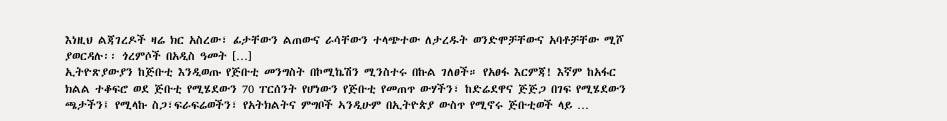እነዚህ ልጃገረዶች ዛሬ ክር አስረው፣ ፊታቸውን ልጠውና ራሳቸውን ተላጭተው ለታረዱት ወንድሞቻቸውና አባቶቻቸው ሚሾ ያወርዳሉ፡፡ ጎረምሶች በአዲስ ዓመት […]
ኢትዮጽያውያን ከጅቡቲ እንዲወጡ የጅቡቲ መንግስት በኮሚኬሽን ሚንስተሩ በኩል ገለፀች። የአፀፋ እርምጃ! እኛም ከአፋር ክልል ተቆፍሮ ወደ ጅቡቲ የሚሄደውን 70 ፐርሰንት የሆነውን የጅቡቲ የመጠጥ ውሃችን፣ ከድሬደዋና ጅጅጋ በገፍ የሚሄደውን ጫታችን፤ የሚላኩ ስጋ፣ፍራፍሬወችን፣ የአትክልትና ምግቦች ኣንዲሁም በኢትዮጵያ ውስጥ የሚኖሩ ጅቡቲወች ላይ …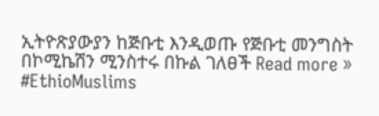ኢትዮጽያውያን ከጅቡቲ እንዲወጡ የጅቡቲ መንግስት በኮሚኬሽን ሚንስተሩ በኩል ገለፀች Read more »
#EthioMuslims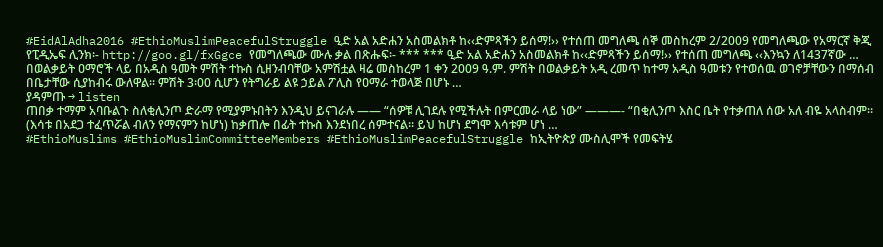#EidAlAdha2016 #EthioMuslimPeacefulStruggle ዒድ አል አድሐን አስመልክቶ ከ‹‹ድምጻችን ይሰማ!›› የተሰጠ መግለጫ ሰኞ መስከረም 2/2009 የመግለጫው የአማርኛ ቅጂ የፒዲኤፍ ሊንክ፡- http://goo.gl/fxGgce የመግለጫው ሙሉ ቃል በጽሑፍ፡- *** *** ዒድ አል አድሐን አስመልክቶ ከ‹‹ድምጻችን ይሰማ!›› የተሰጠ መግለጫ ‹‹እንኳን ለ1437ኛው …
በወልቃይት ዐማሮች ላይ በአዲስ ዓመት ምሽት ተኩስ ሲዘንብባቸው አምሽቷል ዛሬ መስከረም 1 ቀን 2009 ዓ.ም. ምሽት በወልቃይት አዲ ረመጥ ከተማ አዲስ ዓመቱን የተወሰዉ ወገኖቻቸውን በማሰብ በቤታቸው ሲያከብሩ ውለዋል፡፡ ምሽት 3፡00 ሲሆን የትግራይ ልዩ ኃይል ፖሊስ የዐማራ ተወላጅ በሆኑ …
ያዳምጡ → listen
ጠበቃ ተማም አባቡልጉ ስለቂሊንጦ ድራማ የሚያምኑበትን እንዲህ ይናገራሉ —— “ሰዎቹ ሊገደሉ የሚችሉት በምርመራ ላይ ነው” ———- “በቂሊንጦ እስር ቤት የተቃጠለ ሰው አለ ብዬ አላስብም። (እሳቱ በአደጋ ተፈጥሯል ብለን የማናምን ከሆነ) ከቃጠሎ በፊት ተኩስ እንደነበረ ሰምተናል። ይህ ከሆነ ደግሞ እሳቱም ሆነ …
#EthioMuslims #EthioMuslimCommitteeMembers #EthioMuslimPeacefulStruggle ከኢትዮጵያ ሙስሊሞች የመፍትሄ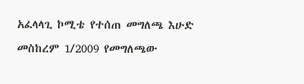አፈላላጊ ኮሚቴ የተሰጠ መግለጫ እሁድ መስከረም 1/2009 የመግለጫው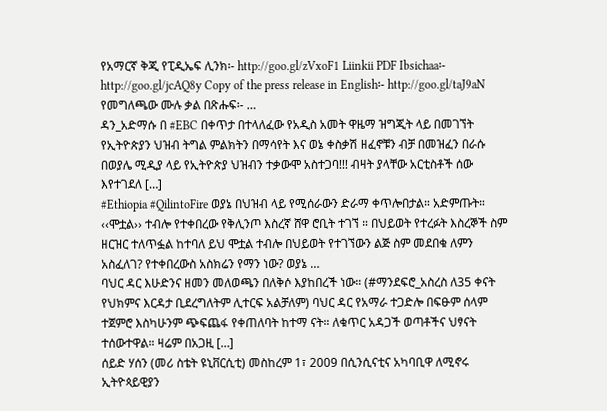የአማርኛ ቅጂ የፒዲኤፍ ሊንክ፡- http://goo.gl/zVxoF1 Liinkii PDF Ibsichaa፡- http://goo.gl/jcAQ8y Copy of the press release in English፡- http://goo.gl/taJ9aN የመግለጫው ሙሉ ቃል በጽሑፍ፡- …
ዳን_አድማሱ በ #EBC በቀጥታ በተላለፈው የአዲስ አመት ዋዜማ ዝግጂት ላይ በመገኘት የኢትዮጵያን ህዝብ ትግል ምልክትን በማሳየት እና ወኔ ቀስቃሽ ዘፈኖቹን ብቻ በመዝፈን በራሱ በወያሌ ሚዲያ ላይ የኢትዮጵያ ህዝብን ተቃውሞ አስተጋባ!!! ብዛት ያላቸው አርቲስቶች ሰው እየተገደለ […]
#Ethiopia #QilintoFire ወያኔ በህዝብ ላይ የሚሰራውን ድራማ ቀጥሎበታል። አድምጡት። ‹‹ሞቷል›› ተብሎ የተቀበረው የቅሊንጦ እስረኛ ሸዋ ሮቢት ተገኘ ። በህይወት የተረፉት እስረኞች ስም ዘርዝር ተለጥፏል ከተባለ ይህ ሞቷል ተብሎ በህይወት የተገኘውን ልጅ ስም መደበቁ ለምን አስፈለገ? የተቀበረውስ አስክሬን የማን ነው? ወያኔ …
ባህር ዳር እሁድንና ዘመን መለወጫን በለቅሶ እያከበረች ነው። (#ማንደፍሮ_አስረስ ለ35 ቀናት የህክምና እርዳታ ቢደረግለትም ሊተርፍ አልቻለም) ባህር ዳር የአማራ ተጋድሎ በፍፁም ሰላም ተጀምሮ እስካሁንም ጭፍጨፋ የቀጠለባት ከተማ ናት። ለቁጥር አዳጋች ወጣቶችና ህፃናት ተሰውተዋል። ዛሬም በአጋዚ […]
ሰይድ ሃሰን (መሪ ስቴት ዩኒቨርሲቲ) መስከረም 1፣ 2009 በሲንሲናቲና አካባቢዋ ለሚኖሩ ኢትዮጳይዊያን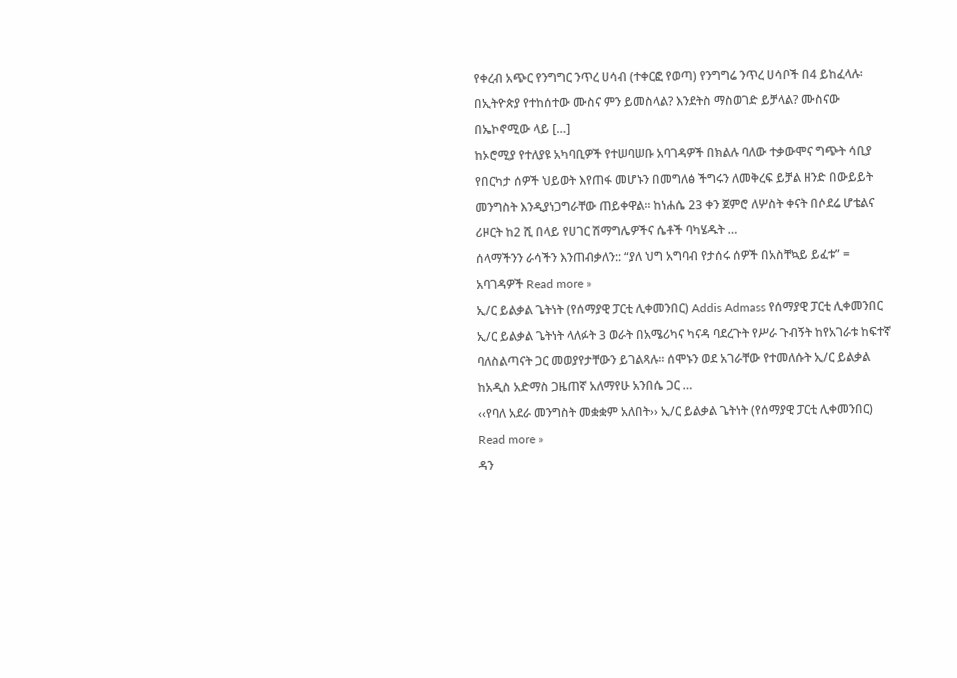የቀረብ አጭር የንግግር ንጥረ ሀሳብ (ተቀርፎ የወጣ) የንግግሬ ንጥረ ሀሳቦች በ4 ይከፈላሉ፡ በኢትዮጵያ የተከሰተው ሙስና ምን ይመስላል? እንደትስ ማስወገድ ይቻላል? ሙስናው በኤኮኖሚው ላይ […]
ከኦሮሚያ የተለያዩ አካባቢዎች የተሠባሠቡ አባገዳዎች በክልሉ ባለው ተቃውሞና ግጭት ሳቢያ የበርካታ ሰዎች ህይወት እየጠፋ መሆኑን በመግለፅ ችግሩን ለመቅረፍ ይቻል ዘንድ በውይይት መንግስት እንዲያነጋግራቸው ጠይቀዋል፡፡ ከነሐሴ 23 ቀን ጀምሮ ለሦስት ቀናት በሶደሬ ሆቴልና ሪዞርት ከ2 ሺ በላይ የሀገር ሽማግሌዎችና ሴቶች ባካሄዱት …
ሰላማችንን ራሳችን እንጠብቃለን:: “ያለ ህግ አግባብ የታሰሩ ሰዎች በአስቸኳይ ይፈቱ” = አባገዳዎች Read more »
ኢ/ር ይልቃል ጌትነት (የሰማያዊ ፓርቲ ሊቀመንበር) Addis Admass የሰማያዊ ፓርቲ ሊቀመንበር ኢ/ር ይልቃል ጌትነት ላለፉት 3 ወራት በአሜሪካና ካናዳ ባደረጉት የሥራ ጉብኝት ከየአገራቱ ከፍተኛ ባለስልጣናት ጋር መወያየታቸውን ይገልጻሉ፡፡ ሰሞኑን ወደ አገራቸው የተመለሱት ኢ/ር ይልቃል ከአዲስ አድማስ ጋዜጠኛ አለማየሁ አንበሴ ጋር …
‹‹የባለ አደራ መንግስት መቋቋም አለበት›› ኢ/ር ይልቃል ጌትነት (የሰማያዊ ፓርቲ ሊቀመንበር) Read more »
ዳን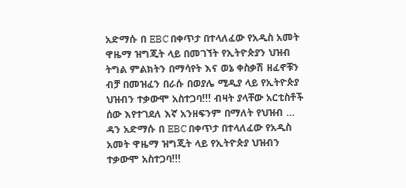አድማሱ በ EBC በቀጥታ በተላለፈው የአዲስ አመት ዋዜማ ዝግጂት ላይ በመገኘት የኢትዮጵያን ህዝብ ትግል ምልክትን በማሳየት እና ወኔ ቀስቃሽ ዘፈኖቹን ብቻ በመዝፈን በራሱ በወያሌ ሚዲያ ላይ የኢትዮጵያ ህዝብን ተቃውሞ አስተጋባ!!! ብዛት ያላቸው አርቲስቶች ሰው እየተገደለ እኛ አንዘፍንም በማለት የህዝብ …
ዳን አድማሱ በ EBC በቀጥታ በተላለፈው የአዲስ አመት ዋዜማ ዝግጂት ላይ የኢትዮጵያ ህዝብን ተቃውሞ አስተጋባ!!!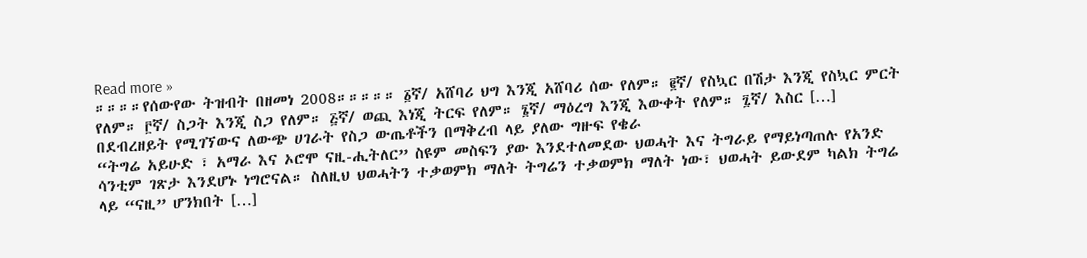Read more »
።።።።የሰውየው ትዝብት በዘመነ 2008።።።።። ፩ኛ/ አሸባሪ ህግ እንጂ አሸባሪ ሰው የለም። ፪ኛ/ የስኳር በሽታ እንጂ የስኳር ምርት የለም። ፫ኛ/ ስጋት እንጂ ስጋ የለም። ፭ኛ/ ወጪ እነጂ ትርፍ የለም። ፮ኛ/ ማዕረግ እንጂ እውቀት የለም። ፯ኛ/ እስር […]
በደብረዘይት የሚገኘውና ለውጭ ሀገራት የስጋ ውጤቶችን በማቅረብ ላይ ያለው ግዙፍ የቄራ
“ትግሬ አይሁድ ፣ አማራ እና ኦሮሞ ናዚ-ሒትለር” ስዩም መስፍን ያው እንደተለመደው ህወሓት እና ትግራይ የማይነጣጠሉ የአንድ ሳንቲም ገጽታ እንደሆኑ ነግሮናል። ስለዚህ ህወሓትን ተቃወምክ ማለት ትግሬን ተቃወምክ ማለት ነው፣ ህወሓት ይውደም ካልክ ትግሬ ላይ “ናዚ” ሆንክበት […]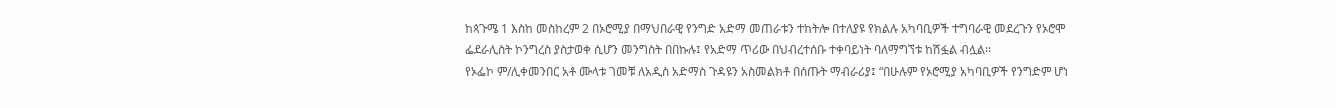ከጳጉሜ 1 እስከ መስከረም 2 በኦሮሚያ በማህበራዊ የንግድ አድማ መጠራቱን ተከትሎ በተለያዩ የክልሉ አካባቢዎች ተግባራዊ መደረጉን የኦሮሞ ፌደራሊስት ኮንግረስ ያስታወቀ ሲሆን መንግስት በበኩሉ፤ የአድማ ጥሪው በህብረተሰቡ ተቀባይነት ባለማግኘቱ ከሽፏል ብሏል፡፡
የኦፌኮ ም/ሊቀመንበር አቶ ሙላቱ ገመቹ ለአዲስ አድማስ ጉዳዩን አስመልክቶ በሰጡት ማብራሪያ፤ “በሁሉም የኦሮሚያ አካባቢዎች የንግድም ሆነ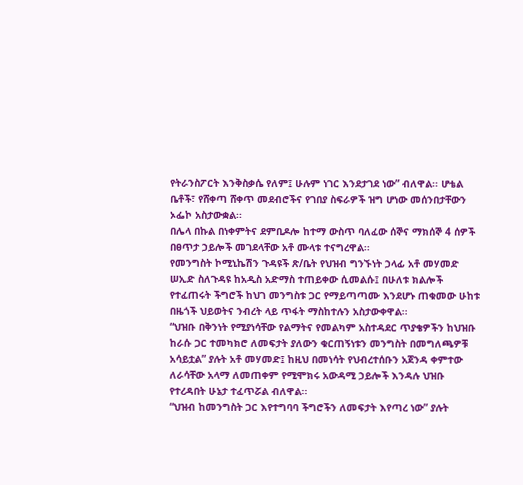የትራንስፖርት እንቅስቃሴ የለም፤ ሁሉም ነገር እንደታገደ ነው” ብለዋል፡፡ ሆቴል ቤቶች፣ የሸቀጣ ሸቀጥ መደብሮችና የገበያ ስፍራዎች ዝግ ሆነው መሰንበታቸውን ኦፌኮ አስታውቋል፡፡
በሌላ በኩል በነቀምትና ደምቢዶሎ ከተማ ውስጥ ባለፈው ሰኞና ማክሰኞ 4 ሰዎች በፀጥታ ኃይሎች መገደላቸው አቶ ሙላቱ ተናግረዋል፡፡
የመንግስት ኮሚኒኬሽን ጉዳዩች ጽ/ቤት የህዝብ ግንኙነት ኃላፊ አቶ መሃመድ ሠኢድ ስለጉዳዩ ከአዲስ አድማስ ተጠይቀው ሲመልሱ፤ በሁለቱ ክልሎች የተፈጠሩት ችግሮች ከህገ መንግስቱ ጋር የማይጣጣሙ እንደሆኑ ጠቁመው ሁከቱ በዜጎች ህይወትና ንብረት ላይ ጥፋት ማስከተሉን አስታውቀዋል፡፡
“ህዝቡ በቅንነት የሚያነሳቸው የልማትና የመልካም አስተዳደር ጥያቄዎችን ከህዝቡ ከራሱ ጋር ተመካክሮ ለመፍታት ያለውን ቁርጠኝነቱን መንግስት በመግለጫዎቹ አሳይቷል” ያሉት አቶ መሃመድ፤ ከዚህ በመነሳት የህብረተሰቡን አጀንዳ ቀምተው ለራሳቸው አላማ ለመጠቀም የሚሞክሩ አውዳሚ ኃይሎች እንዳሉ ህዝቡ የተረዳበት ሁኔታ ተፈጥሯል ብለዋል፡፡
“ህዝብ ከመንግስት ጋር እየተግባባ ችግሮችን ለመፍታት እየጣረ ነው” ያሉት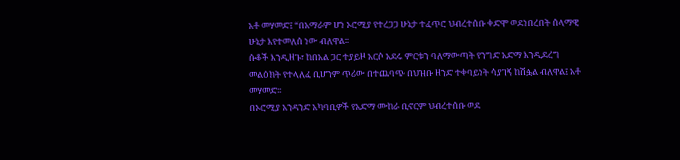አቶ መሃመድ፤ “በአማራም ሆነ ኦሮሚያ የተረጋጋ ሁኔታ ተፈጥሮ ህብረተሰቡ ቀድሞ ወደነበረበት ሰላማዊ ሁኔታ እየተመለሰ ነው ብለዋል፡፡
ሱቆች እንዲዘጉ፣ ከበአል ጋር ተያይዞ አርሶ አደሩ ምርቱን ባለማውጣት የንግድ አድማ እንዲደረግ መልዕክት የተላለፈ ቢሆንም ጥሪው በተጨባጭ በህዝቡ ዘንድ ተቀባይነት ሳያገኝ ከሽፏል ብለዋል፤ አቶ መሃመድ፡፡
በኦሮሚያ አንዳንድ አካባቢዎች የአድማ ሙከራ ቢኖርም ህብረተሰቡ ወደ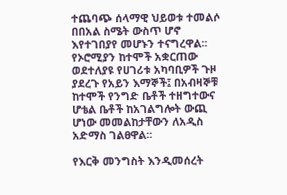ተጨባጭ ሰላማዊ ህይወቱ ተመልሶ በበአል ስሜት ውስጥ ሆኖ እየተገበያየ መሆኑን ተናግረዋል፡፡
የኦሮሚያን ከተሞች አቋርጠው ወደተለያዩ የሀገሪቱ አካባቢዎች ጉዞ ያደረጉ የአይን እማኞች፤ በአብዛኞቹ ከተሞች የንግድ ቤቶች ተዘግተውና ሆቴል ቤቶች ከአገልግሎት ውጪ ሆነው መመልከታቸውን ለአዲስ አድማስ ገልፀዋል፡፡

የእርቅ መንግስት እንዲመሰረት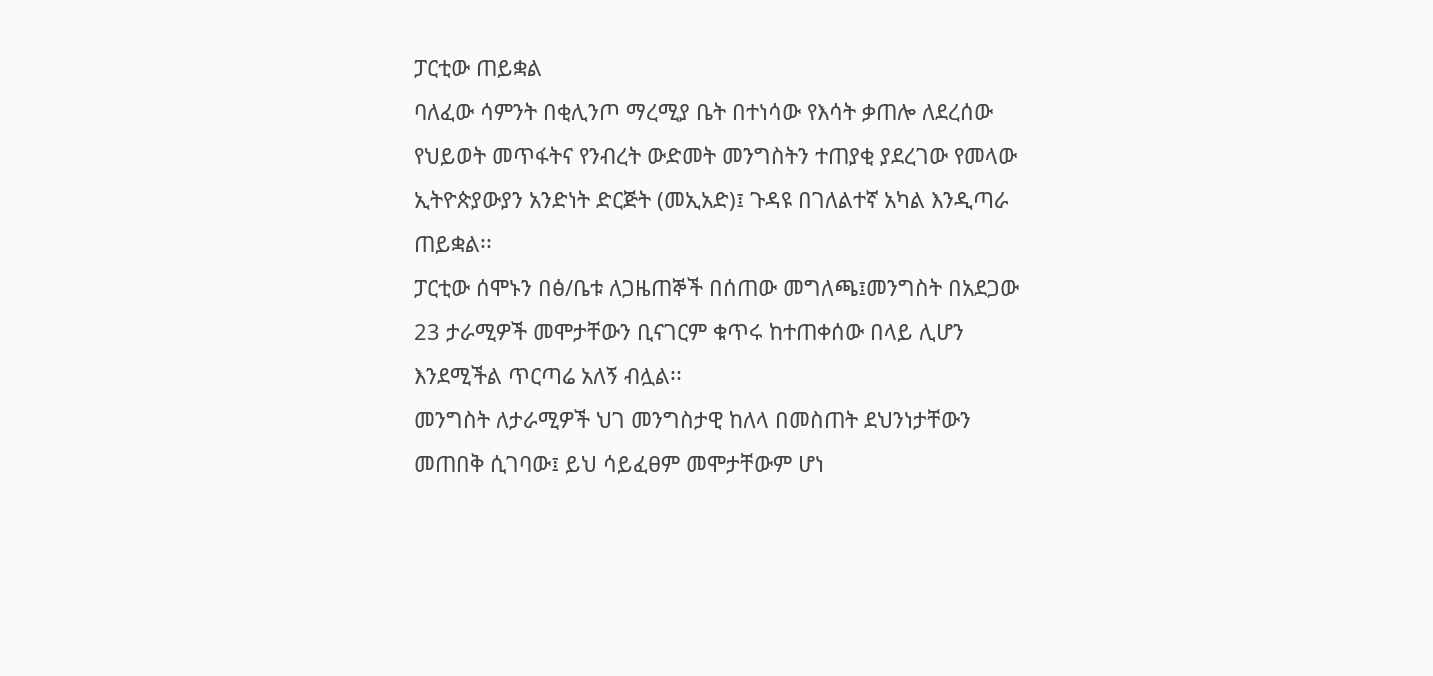ፓርቲው ጠይቋል
ባለፈው ሳምንት በቂሊንጦ ማረሚያ ቤት በተነሳው የእሳት ቃጠሎ ለደረሰው የህይወት መጥፋትና የንብረት ውድመት መንግስትን ተጠያቂ ያደረገው የመላው ኢትዮጵያውያን አንድነት ድርጅት (መኢአድ)፤ ጉዳዩ በገለልተኛ አካል እንዲጣራ ጠይቋል፡፡
ፓርቲው ሰሞኑን በፅ/ቤቱ ለጋዜጠኞች በሰጠው መግለጫ፤መንግስት በአደጋው 23 ታራሚዎች መሞታቸውን ቢናገርም ቁጥሩ ከተጠቀሰው በላይ ሊሆን እንደሚችል ጥርጣሬ አለኝ ብሏል፡፡
መንግስት ለታራሚዎች ህገ መንግስታዊ ከለላ በመስጠት ደህንነታቸውን መጠበቅ ሲገባው፤ ይህ ሳይፈፀም መሞታቸውም ሆነ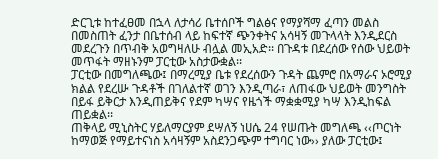ድርጊቱ ከተፈፀመ በኋላ ለታሳሪ ቤተሰቦች ግልፅና የማያሻማ ፈጣን መልስ በመስጠት ፈንታ በቤተሰብ ላይ ከፍተኛ ጭንቀትና አሳዛኝ መጉላላት እንዲደርስ መደረጉን በጥብቅ አወግዛለሁ ብሏል መኢአድ፡፡ በጉዳቱ በደረሰው የሰው ህይወት መጥፋት ማዘኑንም ፓርቲው አስታውቋል፡፡
ፓርቲው በመግለጫው፤ በማረሚያ ቤቱ የደረሰውን ጉዳት ጨምሮ በአማራና ኦሮሚያ ክልል የደረሡ ጉዳቶች በገለልተኛ ወገን እንዲጣራ፣ ለጠፋው ህይወት መንግስት በይፋ ይቅርታ እንዲጠይቅና የደም ካሣና የዜጎች ማቋቋሚያ ካሣ እንዲከፍል ጠይቋል፡፡
ጠቅላይ ሚኒስትር ሃይለማርያም ደሣለኝ ነሀሴ 24 የሠጡት መግለጫ ‹‹ጦርነት ከማወጅ የማይተናነስ አሳዛኝም አስደንጋጭም ተግባር ነው›› ያለው ፓርቲው፤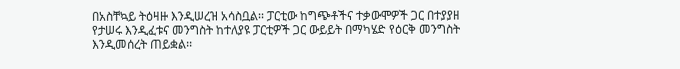በአስቸኳይ ትዕዛዙ እንዲሠረዝ አሳስቧል፡፡ ፓርቲው ከግጭቶችና ተቃውሞዎች ጋር በተያያዘ የታሠሩ እንዲፈቱና መንግስት ከተለያዩ ፓርቲዎች ጋር ውይይት በማካሄድ የዕርቅ መንግስት እንዲመሰረት ጠይቋል፡፡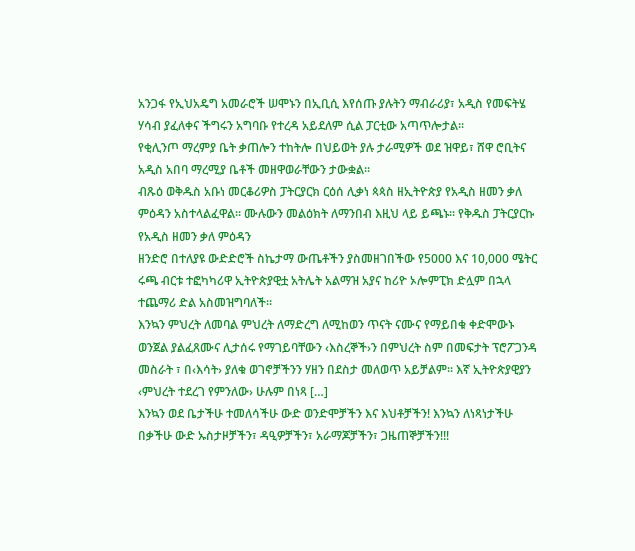አንጋፋ የኢህአዴግ አመራሮች ሠሞኑን በኢቢሲ እየሰጡ ያሉትን ማብራሪያ፣ አዲስ የመፍትሄ ሃሳብ ያፈለቀና ችግሩን አግባቡ የተረዳ አይደለም ሲል ፓርቲው አጣጥሎታል፡፡
የቂሊንጦ ማረምያ ቤት ቃጠሎን ተከትሎ በህይወት ያሉ ታራሚዎች ወደ ዝዋይ፣ ሸዋ ሮቢትና አዲስ አበባ ማረሚያ ቤቶች መዘዋወራቸውን ታውቋል፡፡
ብጹዕ ወቅዱስ አቡነ መርቆሪዎስ ፓትርያርክ ርዕሰ ሊቃነ ጳጳስ ዘኢትዮጵያ የአዲስ ዘመን ቃለ ምዕዳን አስተላልፈዋል። ሙሉውን መልዕክት ለማንበብ እዚህ ላይ ይጫኑ። የቅዱስ ፓትርያርኩ የአዲስ ዘመን ቃለ ምዕዳን
ዘንድሮ በተለያዩ ውድድሮች ስኬታማ ውጤቶችን ያስመዘገበችው የ5000 እና 10,000 ሜትር ሩጫ ብርቱ ተፎካካሪዋ ኢትዮጵያዊቷ አትሌት አልማዝ አያና ከሪዮ ኦሎምፒክ ድሏም በኋላ ተጨማሪ ድል አስመዝግባለች።
እንኳን ምህረት ለመባል ምህረት ለማድረግ ለሚከወን ጥናት ናሙና የማይበቁ ቀድሞውኑ ወንጀል ያልፈጸሙና ሊታሰሩ የማገይባቸውን ‹እስረኞች›ን በምህረት ስም በመፍታት ፕሮፖጋንዳ መስራት ፣ በ‹እሳት› ያለቁ ወገኖቻችንን ሃዘን በደስታ መለወጥ አይቻልም፡፡ እኛ ኢትዮጵያዊያን ‹ምህረት ተደረገ የምንለው› ሁሉም በነጻ […]
እንኳን ወደ ቤታችሁ ተመለሳችሁ ውድ ወንድሞቻችን እና እህቶቻችን! እንኳን ለነጻነታችሁ በቃችሁ ውድ ኡስታዞቻችን፣ ዳዒዎቻችን፣ አራማጆቻችን፣ ጋዜጠኞቻችን!!!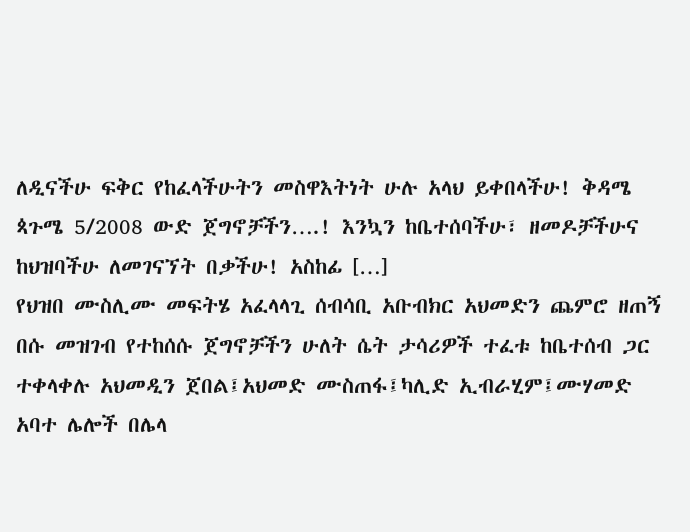ለዲናችሁ ፍቅር የከፈላችሁትን መስዋእትነት ሁሉ አላህ ይቀበላችሁ! ቅዳሜ ጳጉሜ 5/2008 ውድ ጀግኖቻችን….! እንኳን ከቤተሰባችሁ፣ ዘመዶቻችሁና ከህዝባችሁ ለመገናኘት በቃችሁ! አስከፊ […]
የህዝበ ሙስሊሙ መፍትሄ አፈላላጊ ሰብሳቢ አቡብክር አህመድን ጨምሮ ዘጠኝ በሱ መዝገብ የተከሰሱ ጀግኖቻችን ሁለት ሴት ታሳሪዎች ተፈቱ ከቤተሰብ ጋር ተቀላቀሉ አህመዲን ጀበል፤አህመድ ሙስጠፋ፤ካሊድ ኢብራሂም፤ሙሃመድ አባተ ሌሎች በሌላ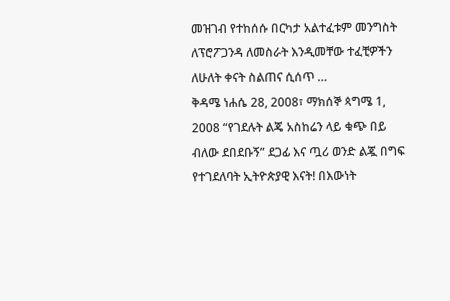መዝገብ የተከሰሱ በርካታ አልተፈቱም መንግስት ለፕሮፖጋንዳ ለመስራት እንዲመቸው ተፈቺዎችን ለሁለት ቀናት ስልጠና ሲሰጥ …
ቅዳሜ ነሐሴ 28, 2008፣ ማክሰኞ ጳግሜ 1, 2008 “የገደሉት ልጄ አስከሬን ላይ ቁጭ በይ ብለው ደበደቡኝ” ደጋፊ እና ጧሪ ወንድ ልጇ በግፍ የተገደለባት ኢትዮጵያዊ እናት! በእውነት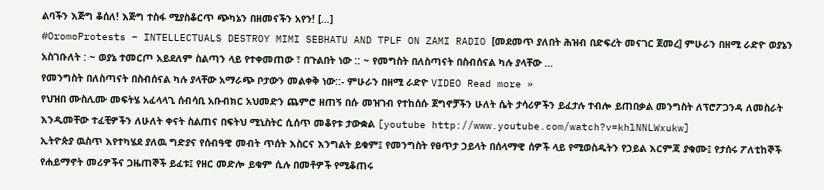ልባችን እጅግ ቆሰለ! እጅግ ተስፋ ሚያስቆርጥ ጭካኔን በዘመናችን አየን! […]
#OromoProtests – INTELLECTUALS DESTROY MIMI SEBHATU AND TPLF ON ZAMI RADIO [መደመጥ ያለበት ሕዝብ በድፍረት መናገር ጀመረ] ምሁራን በዘሚ ራድዮ ወያኔን አስገቡለት : ~ ወያኔ ተመርጦ አይደለም ስልጣን ላይ የተቀመጠው ፣ በጉልበት ነው :: ~ የመግስት በለስጣናት በስብሰናል ካሉ ያላቸው …
የመንግስት በለስጣናት በስብሰናል ካሉ ያላቸው አማራጭ ቦታውን መልቀቅ ነው::- ምሁራን በዘሚ ራድዮ VIDEO Read more »
የህዝበ ሙስሊሙ መፍትሄ አፈላላጊ ሰብሳቢ አቡብክር አህመድን ጨምሮ ዘጠኝ በሱ መዝገብ የተከሰሱ ጀግኖቻችን ሁለት ሴት ታሳሪዎችን ይፈታሉ ተብሎ ይጠበቃል መንግስት ለፕሮፖጋንዳ ለመስራት እንዲመቸው ተፈቺዎችን ለሁለት ቀናት ስልጠና በፍትህ ሚኒስትር ሲሰጥ መቆየቱ ታውቋል [youtube http://www.youtube.com/watch?v=khlNNLWxukw]
ኢትዮጵያ ዉስጥ እየተካሄደ ያለዉ ግድያና የሰብዓዊ መብት ጥሰት እስርና እንግልት ይቁም፤ የመንግስት የፀጥታ ኃይላት በሰላማዊ ሰዎች ላይ የሚወስዱትን የኃይል እርምጃ ያቁሙ፤ የታሰሩ ፖለቲከኞች የሐይማኖት መሪዎችና ጋዜጠኞች ይፈቱ፤ የዘር መድሎ ይቁም ሲሉ በመቶዎች የሚቆጠሩ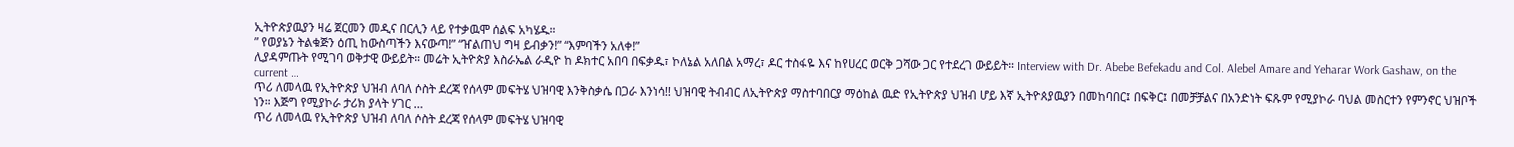ኢትዮጵያዉያን ዛሬ ጀርመን መዲና በርሊን ላይ የተቃዉሞ ሰልፍ አካሄዱ።
” የወያኔን ትልቁጅን ዕጢ ከውስጣችን እናውጣ!” “ዠልጠህ ግዛ ይብቃን!” “እምባችን አለቀ!”
ሊያዳምጡት የሚገባ ወቅታዊ ውይይት። መሬት ኢትዮጵያ እስራኤል ራዲዮ ከ ዶክተር አበባ በፍቃዱ፣ ኮለኔል አለበል አማረ፣ ዶር ተስፋዬ እና ከየሀረር ወርቅ ጋሻው ጋር የተደረገ ውይይት። Interview with Dr. Abebe Befekadu and Col. Alebel Amare and Yeharar Work Gashaw, on the current …
ጥሪ ለመላዉ የኢትዮጵያ ህዝብ ለባለ ሶስት ደረጃ የሰላም መፍትሄ ህዝባዊ እንቅስቃሴ በጋራ እንነሳ!! ህዝባዊ ትብብር ለኢትዮጵያ ማስተባበርያ ማዕከል ዉድ የኢትዮጵያ ህዝብ ሆይ እኛ ኢትዮጰያዉያን በመከባበር፤ በፍቅር፤ በመቻቻልና በአንድነት ፍጹም የሚያኮራ ባህል መስርተን የምንኖር ህዝቦች ነን። እጅግ የሚያኮራ ታሪክ ያላት ሃገር …
ጥሪ ለመላዉ የኢትዮጵያ ህዝብ ለባለ ሶስት ደረጃ የሰላም መፍትሄ ህዝባዊ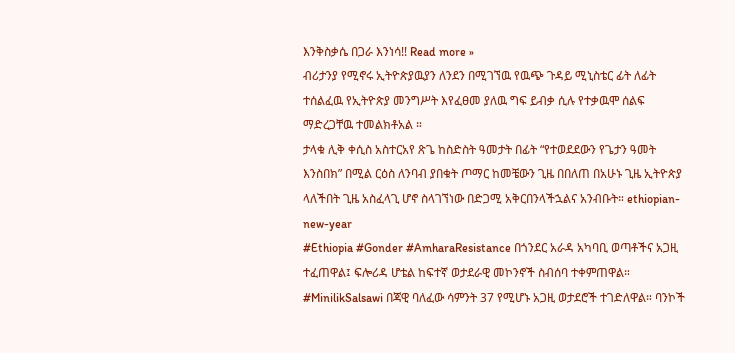እንቅስቃሴ በጋራ እንነሳ!! Read more »
ብሪታንያ የሚኖሩ ኢትዮጵያዉያን ለንደን በሚገኘዉ የዉጭ ጉዳይ ሚኒስቴር ፊት ለፊት ተሰልፈዉ የኢትዮጵያ መንግሥት እየፈፀመ ያለዉ ግፍ ይብቃ ሲሉ የተቃዉሞ ሰልፍ ማድረጋቸዉ ተመልክቶአል ።
ታላቁ ሊቅ ቀሲስ አስተርአየ ጽጌ ከስድስት ዓመታት በፊት “የተወደደውን የጌታን ዓመት እንስበክ” በሚል ርዕስ ለንባብ ያበቁት ጦማር ከመቼውን ጊዜ በበለጠ በአሁኑ ጊዜ ኢትዮጵያ ላለችበት ጊዜ አስፈላጊ ሆኖ ስላገኘነው በድጋሚ አቅርበንላችኋልና አንብቡት። ethiopian-new-year
#Ethiopia #Gonder #AmharaResistance በጎንደር አራዳ አካባቢ ወጣቶችና አጋዚ ተፈጠዋል፤ ፍሎሪዳ ሆቴል ከፍተኛ ወታደራዊ መኮንኖች ስብሰባ ተቀምጠዋል። #MinilikSalsawi በጃዊ ባለፈው ሳምንት 37 የሚሆኑ አጋዚ ወታደሮች ተገድለዋል። ባንኮች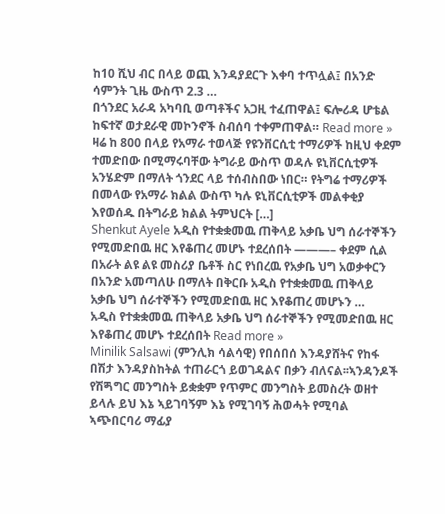ከ10 ሺህ ብር በላይ ወጪ እንዳያደርጉ እቀባ ተጥሏል፤ በአንድ ሳምንት ጊዜ ውስጥ 2.3 …
በጎንደር አራዳ አካባቢ ወጣቶችና አጋዚ ተፈጠዋል፤ ፍሎሪዳ ሆቴል ከፍተኛ ወታደራዊ መኮንኖች ስብሰባ ተቀምጠዋል። Read more »
ዛሬ ከ 800 በላይ የአማራ ተወላጅ የዩንቨርሲቲ ተማሪዎች ከዚህ ቀደም ተመድበው በሚማሩባቸው ትግራይ ውስጥ ወዳሉ ዩኒቨርሲቲዎች አንሄድም በማለት ጎንደር ላይ ተሰብስበው ነበር። የትግሬ ተማሪዎች በመላው የአማራ ክልል ውስጥ ካሉ ዩኒቨርሲቲዎች መልቀቂያ እየወሰዱ በትግራይ ክልል ትምህርት […]
Shenkut Ayele አዲስ የተቋቋመዉ ጠቅላይ አቃቤ ህግ ሰራተኞችን የሚመድበዉ ዘር እየቆጠረ መሆኑ ተደረሰበት ———– ቀደም ሲል በአራት ልዩ ልዩ መስሪያ ቤቶች ስር የነበረዉ የአቃቤ ህግ አወቃቀርን በአንድ አመጣለሁ በማለት በቅርቡ አዲስ የተቋቋመዉ ጠቅላይ አቃቤ ህግ ሰራተኞችን የሚመድበዉ ዘር እየቆጠረ መሆኑን …
አዲስ የተቋቋመዉ ጠቅላይ አቃቤ ህግ ሰራተኞችን የሚመድበዉ ዘር እየቆጠረ መሆኑ ተደረሰበት Read more »
Minilik Salsawi (ምንሊክ ሳልሳዊ) የበሰበሰ እንዳያሸትና የከፋ በሽታ እንዳያስከትል ተጠራርጎ ይወገዳልና በቃን ብለናል፡፡ኣንዳንዶች የሽጝግር መንግስት ይቋቋም የጥምር መንግስት ይመስረት ወዘተ ይላሉ ይህ እኔ ኣይገባኝም እኔ የሚገባኝ ሕወሓት የሚባል ኣጭበርባሪ ማፊያ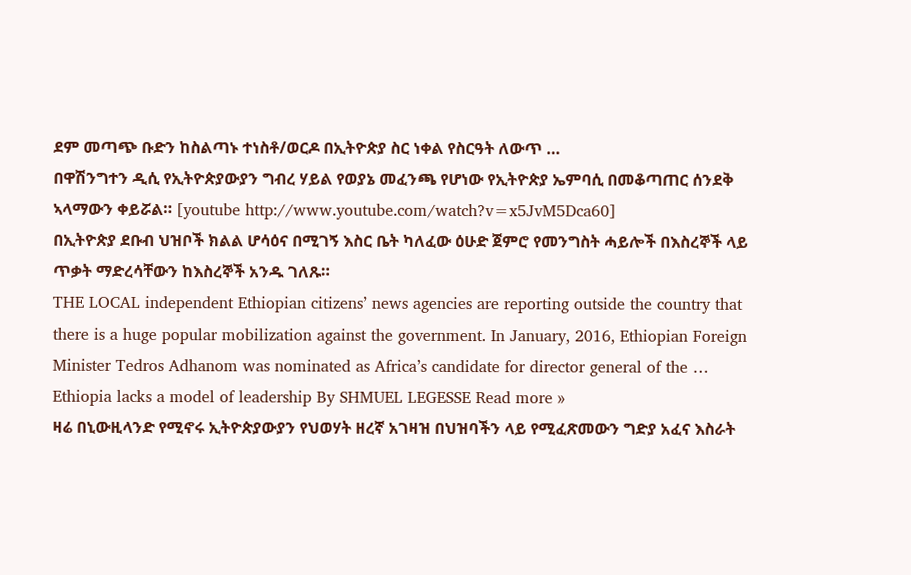ደም መጣጭ ቡድን ከስልጣኑ ተነስቶ/ወርዶ በኢትዮጵያ ስር ነቀል የስርዓት ለውጥ …
በዋሽንግተን ዲሲ የኢትዮጵያውያን ግብረ ሃይል የወያኔ መፈንጫ የሆነው የኢትዮጵያ ኤምባሲ በመቆጣጠር ሰንደቅ ኣላማውን ቀይሯል። [youtube http://www.youtube.com/watch?v=x5JvM5Dca60]
በኢትዮጵያ ደቡብ ህዝቦች ክልል ሆሳዕና በሚገኝ እስር ቤት ካለፈው ዕሁድ ጀምሮ የመንግስት ሓይሎች በእስረኞች ላይ ጥቃት ማድረሳቸውን ከእስረኞች አንዱ ገለጹ።
THE LOCAL independent Ethiopian citizens’ news agencies are reporting outside the country that there is a huge popular mobilization against the government. In January, 2016, Ethiopian Foreign Minister Tedros Adhanom was nominated as Africa’s candidate for director general of the …
Ethiopia lacks a model of leadership By SHMUEL LEGESSE Read more »
ዛሬ በኒውዚላንድ የሚኖሩ ኢትዮጵያውያን የህወሃት ዘረኛ አገዛዝ በህዝባችን ላይ የሚፈጽመውን ግድያ አፈና እስራት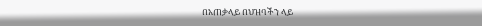በአጠቃላይ በህዝባችን ላይ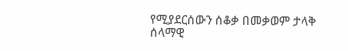የሚያደርሰውን ሰቆቃ በመቃወም ታላቅ ሰላማዊ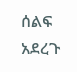ሰልፍ አደረጉ